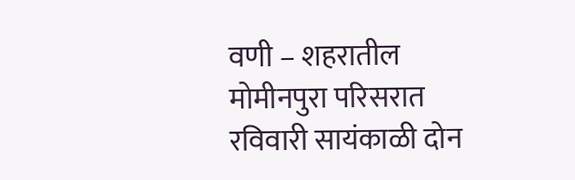वणी – शहरातील मोमीनपुरा परिसरात रविवारी सायंकाळी दोन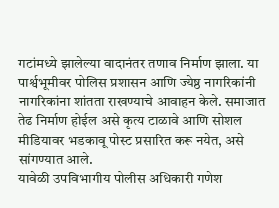गटांमध्ये झालेल्या वादानंतर तणाव निर्माण झाला. या पार्श्वभूमीवर पोलिस प्रशासन आणि ज्येष्ठ नागरिकांनी नागरिकांना शांतता राखण्याचे आवाहन केले. समाजात तेढ निर्माण होईल असे कृत्य टाळावे आणि सोशल मीडियावर भडकावू पोस्ट प्रसारित करू नयेत, असे सांगण्यात आले.
यावेळी उपविभागीय पोलीस अधिकारी गणेश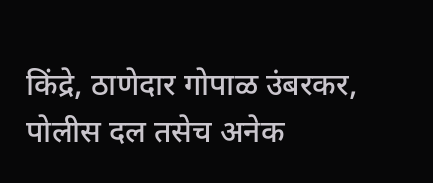किंद्रे, ठाणेदार गोपाळ उंबरकर, पोलीस दल तसेच अनेक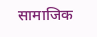सामाजिक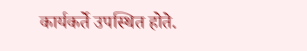कार्यकर्ते उपस्थित होते.